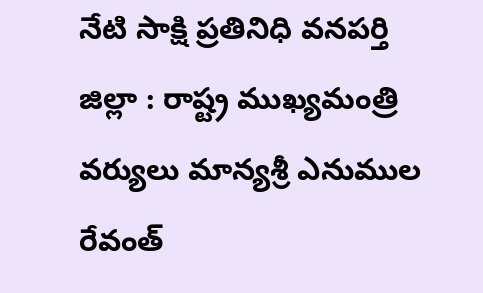నేటి సాక్షి ప్రతినిధి వనపర్తి జిల్లా : రాష్ట్ర ముఖ్యమంత్రి వర్యులు మాన్యశ్రీ ఎనుముల రేవంత్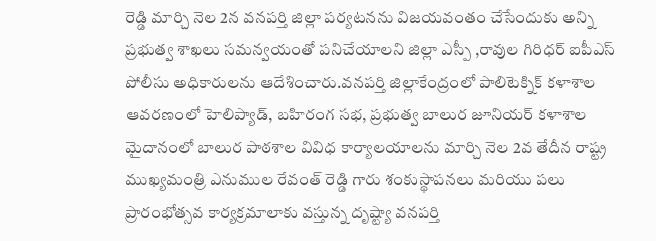రెడ్డి మార్చి నెల 2న వనపర్తి జిల్లా పర్యటనను విజయవంతం చేసేందుకు అన్ని ప్రభుత్వ శాఖలు సమన్వయంతో పనిచేయాలని జిల్లా ఎస్పీ ,రావుల గిరిధర్ ఐపీఎస్ పోలీసు అధికారులను ఆదేశించారు.వనపర్తి జిల్లాకేంద్రంలో పాలిటెక్నిక్ కళాశాల ఆవరణంలో హెలిప్యాడ్, బహిరంగ సభ, ప్రభుత్వ బాలుర జూనియర్ కళాశాల మైదానంలో బాలుర పాఠశాల వివిధ కార్యాలయాలను మార్చి నెల 2వ తేదీన రాష్ట్ర ముఖ్యమంత్రి ఎనుముల రేవంత్ రెడ్డి గారు శంకుస్థాపనలు మరియు పలు ప్రారంభోత్సవ కార్యక్రమాలాకు వస్తున్న దృష్ట్యా వనపర్తి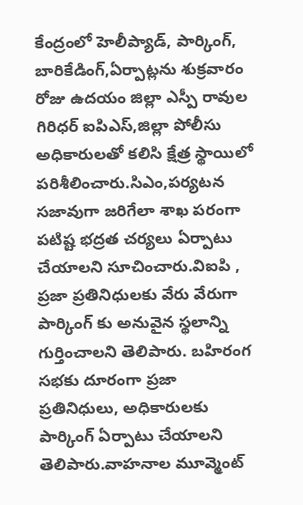కేంద్రంలో హెలీప్యాడ్, పార్కింగ్, బారికేడింగ్,ఏర్పాట్లను శుక్రవారం రోజు ఉదయం జిల్లా ఎస్పీ రావుల గిరిధర్ ఐపిఎస్,జిల్లా పోలీసు అధికారులతో కలిసి క్షేత్ర స్థాయిలో పరిశీలించారు.సిఎం,పర్యటన సజావుగా జరిగేలా శాఖ పరంగా పటిష్ట భద్రత చర్యలు ఏర్పాటు చేయాలని సూచించారు.విఐపి , ప్రజా ప్రతినిధులకు వేరు వేరుగా పార్కింగ్ కు అనువైన స్థలాన్ని గుర్తించాలని తెలిపారు. బహిరంగ సభకు దూరంగా ప్రజా ప్రతినిధులు, అధికారులకు పార్కింగ్ ఏర్పాటు చేయాలని తెలిపారు.వాహనాల మూవ్మెంట్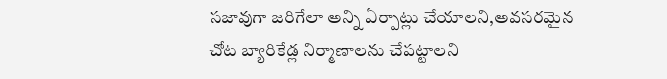సజావుగా జరిగేలా అన్ని ఏర్పాట్లు చేయాలని,అవసరమైన చోట బ్యారికేడ్ల నిర్మాణాలను చేపట్టాలని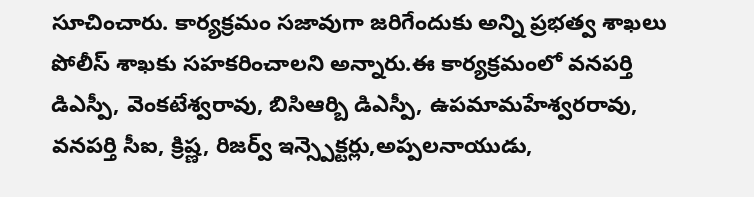సూచించారు. కార్యక్రమం సజావుగా జరిగేందుకు అన్ని ప్రభత్వ శాఖలు పోలీస్ శాఖకు సహకరించాలని అన్నారు.ఈ కార్యక్రమంలో వనపర్తి డిఎస్పీ, వెంకటేశ్వరావు, బిసిఆర్బి డిఎస్పీ, ఉపమామహేశ్వరరావు, వనపర్తి సీఐ, క్రిష్ణ, రిజర్వ్ ఇన్స్పెక్టర్లు,అప్పలనాయుడు,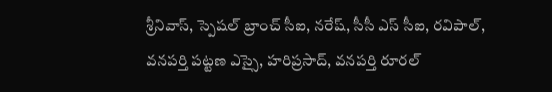శ్రీనివాస్, స్పెషల్ బ్రాంచ్ సీఐ, నరేష్, సీసీ ఎస్ సీఐ, రవిపాల్, వనపర్తి పట్టణ ఎస్సై, హరిప్రసాద్, వనపర్తి రూరల్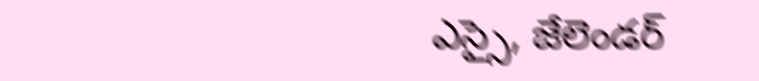ఎస్సై, జేలెండర్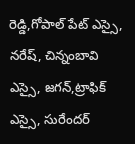రెడ్డి,గోపాల్ పేట్ ఎస్సై, నరేష్, చిన్నంబావి ఎస్సై, జగన్,ట్రాఫిక్ ఎస్సై, సురేందర్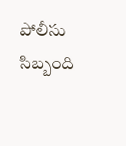పోలీసు సిబ్బంది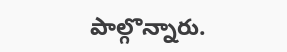పాల్గొన్నారు.